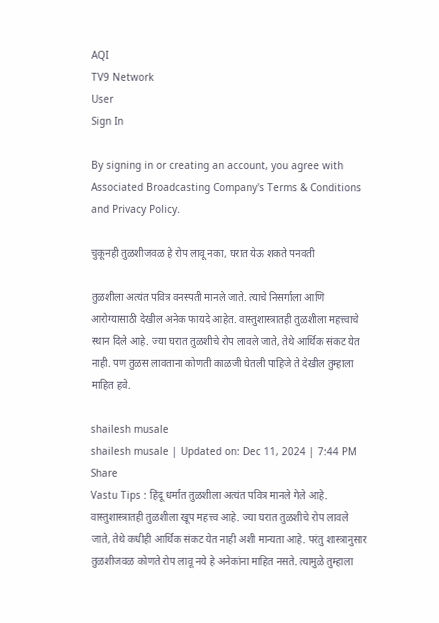AQI
TV9 Network
User
Sign In

By signing in or creating an account, you agree with Associated Broadcasting Company's Terms & Conditions and Privacy Policy.

चुकूनही तुळशीजवळ हे रोप लावू नका, घरात येऊ शकते पनवती

तुळशीला अत्यंत पवित्र वनस्पती मानले जाते. त्याचे निसर्गाला आणि आरोग्यासाठी देखील अनेक फायदे आहेत. वास्तुशास्त्रातही तुळशीला महत्त्वाचे स्थान दिले आहे. ज्या घरात तुळशीचे रोप लावले जाते, तेथे आर्थिक संकट येत नाही. पण तुळस लावताना कोणती काळजी घेतली पाहिजे ते देखील तुम्हाला माहित हवे.

shailesh musale
shailesh musale | Updated on: Dec 11, 2024 | 7:44 PM
Share
Vastu Tips : हिंदू धर्मात तुळशीला अत्यंत पवित्र मानले गेले आहे. वास्तुशास्त्रातही तुळशीला खूप महत्त्व आहे. ज्या घरात तुळशीचे रोप लावले जाते, तेथे कधीही आर्थिक संकट येत नाही अशी मान्यता आहे. परंतु शास्त्रानुसार तुळशीजवळ कोणते रोप लावू नये हे अनेकांना माहित नसते. त्यामुळे तुम्हाला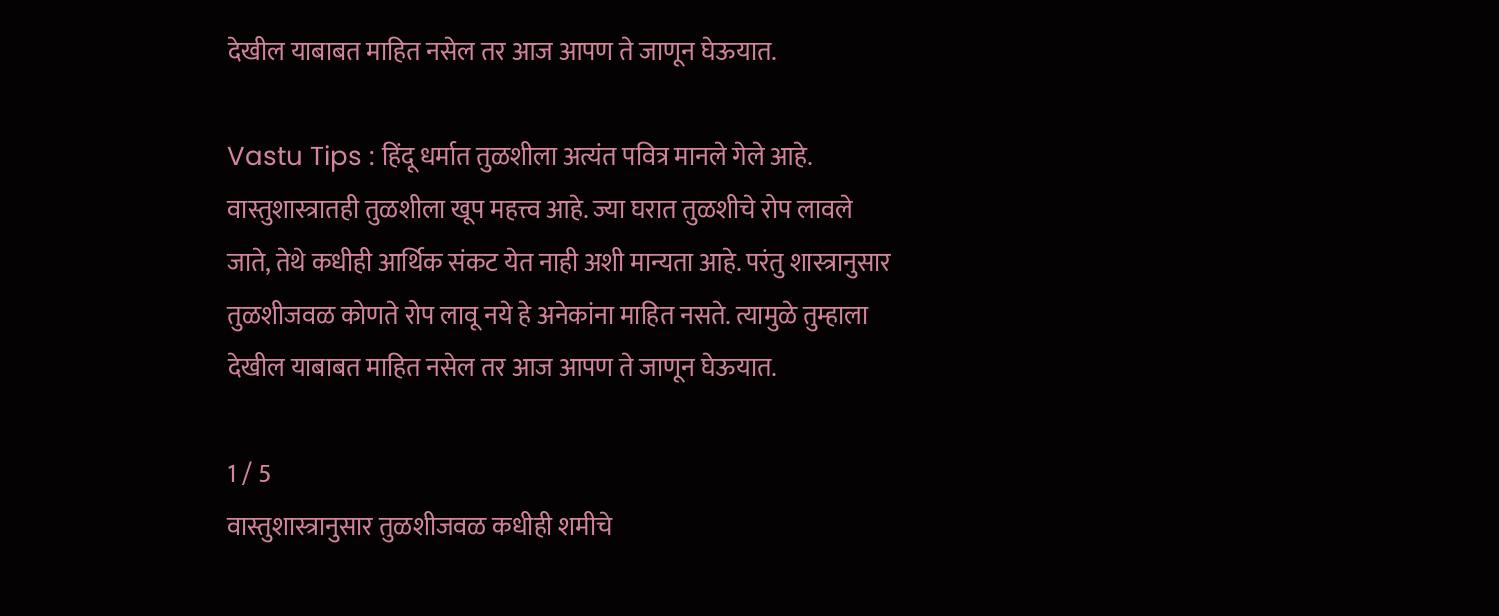देखील याबाबत माहित नसेल तर आज आपण ते जाणून घेऊयात.

Vastu Tips : हिंदू धर्मात तुळशीला अत्यंत पवित्र मानले गेले आहे. वास्तुशास्त्रातही तुळशीला खूप महत्त्व आहे. ज्या घरात तुळशीचे रोप लावले जाते, तेथे कधीही आर्थिक संकट येत नाही अशी मान्यता आहे. परंतु शास्त्रानुसार तुळशीजवळ कोणते रोप लावू नये हे अनेकांना माहित नसते. त्यामुळे तुम्हाला देखील याबाबत माहित नसेल तर आज आपण ते जाणून घेऊयात.

1 / 5
वास्तुशास्त्रानुसार तुळशीजवळ कधीही शमीचे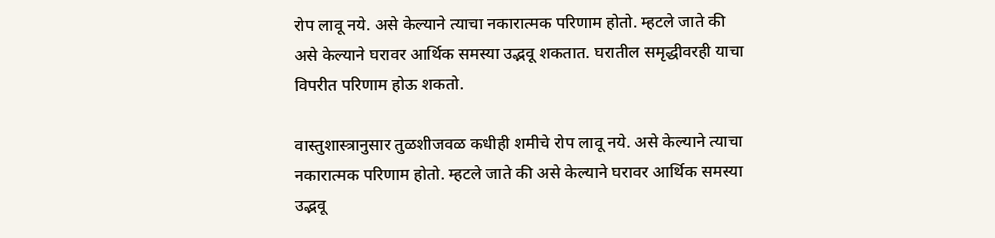रोप लावू नये. असे केल्याने त्याचा नकारात्मक परिणाम होतो. म्हटले जाते की असे केल्याने घरावर आर्थिक समस्या उद्भवू शकतात. घरातील समृद्धीवरही याचा विपरीत परिणाम होऊ शकतो.

वास्तुशास्त्रानुसार तुळशीजवळ कधीही शमीचे रोप लावू नये. असे केल्याने त्याचा नकारात्मक परिणाम होतो. म्हटले जाते की असे केल्याने घरावर आर्थिक समस्या उद्भवू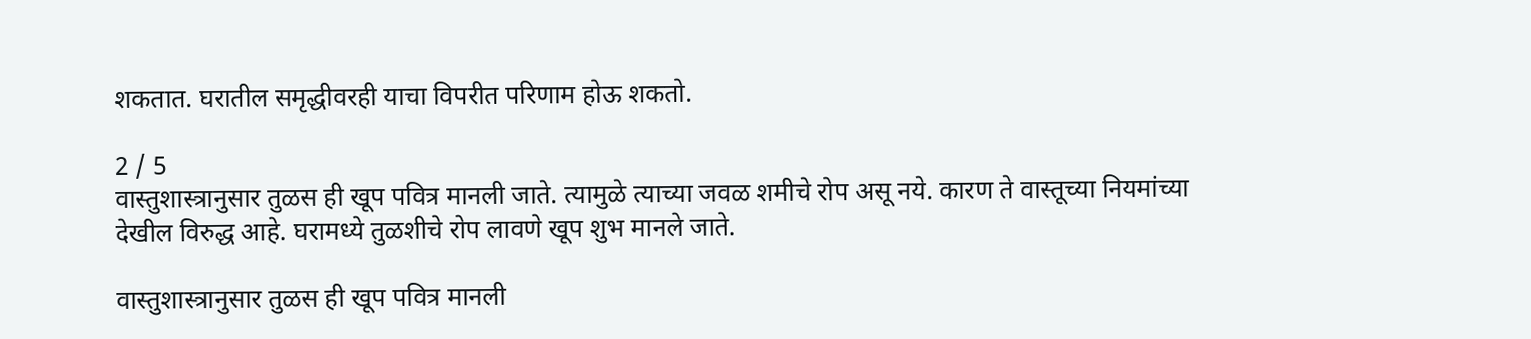शकतात. घरातील समृद्धीवरही याचा विपरीत परिणाम होऊ शकतो.

2 / 5
वास्तुशास्त्रानुसार तुळस ही खूप पवित्र मानली जाते. त्यामुळे त्याच्या जवळ शमीचे रोप असू नये. कारण ते वास्तूच्या नियमांच्या देखील विरुद्ध आहे. घरामध्ये तुळशीचे रोप लावणे खूप शुभ मानले जाते.

वास्तुशास्त्रानुसार तुळस ही खूप पवित्र मानली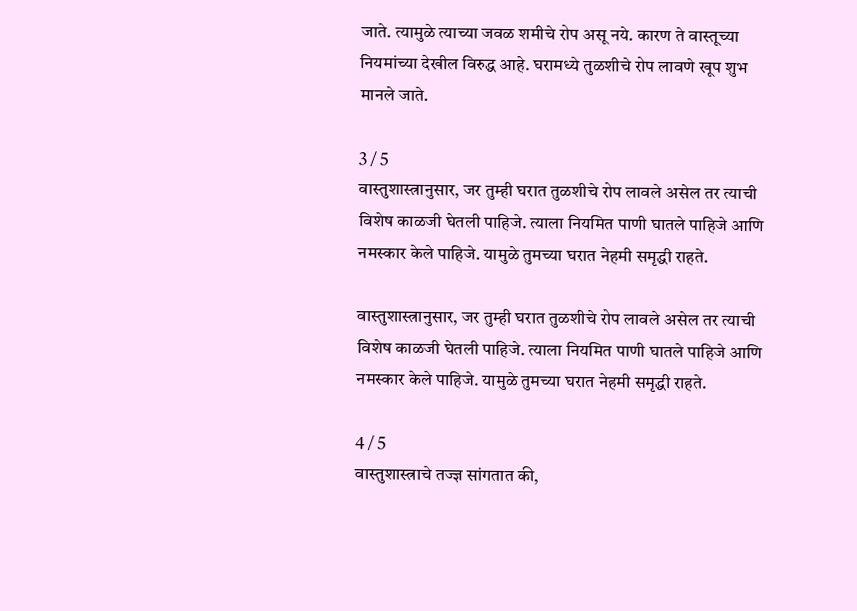जाते. त्यामुळे त्याच्या जवळ शमीचे रोप असू नये. कारण ते वास्तूच्या नियमांच्या देखील विरुद्ध आहे. घरामध्ये तुळशीचे रोप लावणे खूप शुभ मानले जाते.

3 / 5
वास्तुशास्त्रानुसार, जर तुम्ही घरात तुळशीचे रोप लावले असेल तर त्याची विशेष काळजी घेतली पाहिजे. त्याला नियमित पाणी घातले पाहिजे आणि नमस्कार केले पाहिजे. यामुळे तुमच्या घरात नेहमी समृद्धी राहते.

वास्तुशास्त्रानुसार, जर तुम्ही घरात तुळशीचे रोप लावले असेल तर त्याची विशेष काळजी घेतली पाहिजे. त्याला नियमित पाणी घातले पाहिजे आणि नमस्कार केले पाहिजे. यामुळे तुमच्या घरात नेहमी समृद्धी राहते.

4 / 5
वास्तुशास्त्राचे तज्ज्ञ सांगतात की,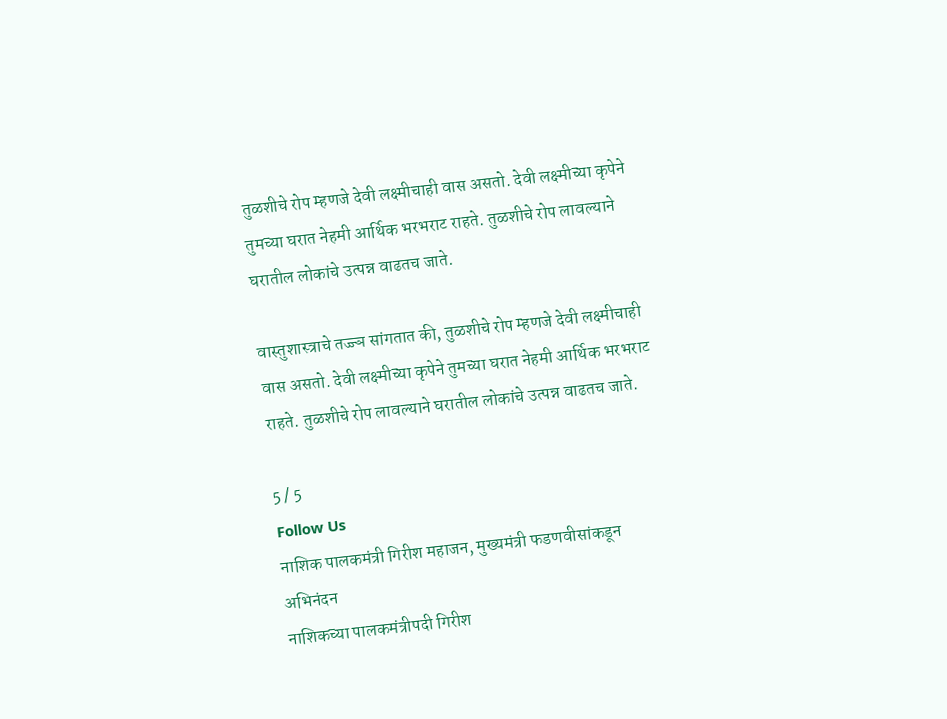तुळशीचे रोप म्हणजे देवी लक्ष्मीचाही वास असतो. देवी लक्ष्मीच्या कृपेने तुमच्या घरात नेहमी आर्थिक भरभराट राहते. तुळशीचे रोप लावल्याने घरातील लोकांचे उत्पन्न वाढतच जाते.

वास्तुशास्त्राचे तज्ज्ञ सांगतात की, तुळशीचे रोप म्हणजे देवी लक्ष्मीचाही वास असतो. देवी लक्ष्मीच्या कृपेने तुमच्या घरात नेहमी आर्थिक भरभराट राहते. तुळशीचे रोप लावल्याने घरातील लोकांचे उत्पन्न वाढतच जाते.

5 / 5
Follow Us
नाशिक पालकमंत्री गिरीश महाजन, मुख्यमंत्री फडणवीसांकडून अभिनंदन
नाशिकच्या पालकमंत्रीपदी गिरीश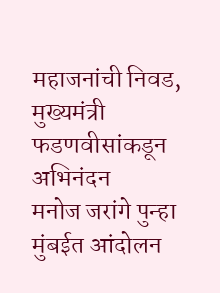महाजनांची निवड, मुख्यमंत्री फडणवीसांकडून अभिनंदन
मनोज जरांगे पुन्हा मुंबईत आंदोलन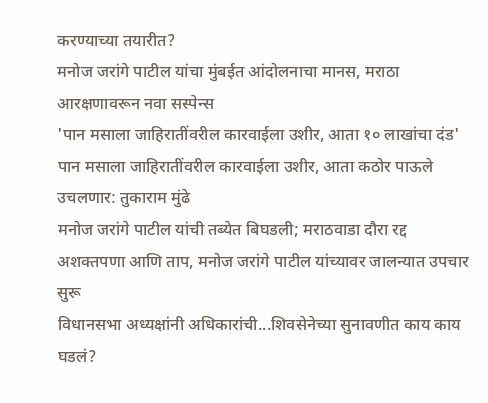करण्याच्या तयारीत?
मनोज जरांगे पाटील यांचा मुंबईत आंदोलनाचा मानस, मराठा आरक्षणावरून नवा सस्पेन्स
'पान मसाला जाहिरातींवरील कारवाईला उशीर, आता १० लाखांचा दंड'
पान मसाला जाहिरातींवरील कारवाईला उशीर, आता कठोर पाऊले उचलणार: तुकाराम मुंढे
मनोज जरांगे पाटील यांची तब्येत बिघडली; मराठवाडा दौरा रद्द
अशक्तपणा आणि ताप, मनोज जरांगे पाटील यांच्यावर जालन्यात उपचार सुरू
विधानसभा अध्यक्षांनी अधिकारांची...शिवसेनेच्या सुनावणीत काय काय घडलं?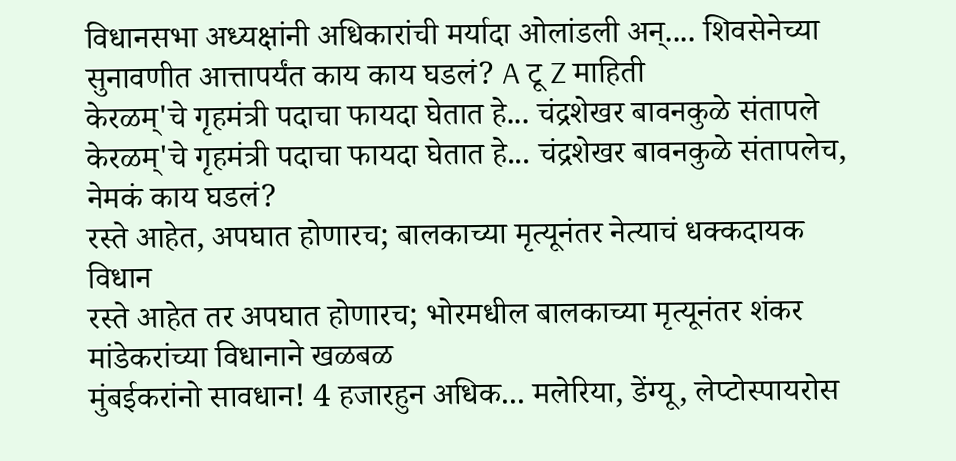विधानसभा अध्यक्षांनी अधिकारांची मर्यादा ओलांडली अन्.... शिवसेनेच्या सुनावणीत आत्तापर्यंत काय काय घडलं? A टू Z माहिती
केरळम्'चे गृहमंत्री पदाचा फायदा घेतात हे... चंद्रशेखर बावनकुळे संतापले
केरळम्'चे गृहमंत्री पदाचा फायदा घेतात हे... चंद्रशेखर बावनकुळे संतापलेच, नेमकं काय घडलं?
रस्ते आहेत, अपघात होणारच; बालकाच्या मृत्यूनंतर नेत्याचं धक्कदायक विधान
रस्ते आहेत तर अपघात होणारच; भोरमधील बालकाच्या मृत्यूनंतर शंकर मांडेकरांच्या विधानाने खळबळ
मुंबईकरांनो सावधान! 4 हजारहुन अधिक... मलेरिया, डेंग्यू, लेप्टोस्पायरोस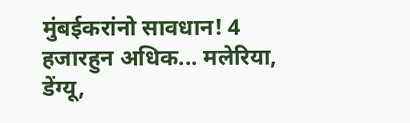मुंबईकरांनो सावधान! 4 हजारहुन अधिक... मलेरिया, डेंग्यू,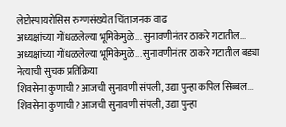लेप्टोस्पायरोसिस रुग्णसंख्येत चिंताजनक वाढ
अध्यक्षांच्या गोंधळलेल्या भूमिकेमुळे... सुनावणीनंतर ठाकरे गटातील...
अध्यक्षांच्या गोंधळलेल्या भूमिकेमुळे... सुनावणीनंतर ठाकरे गटातील बड्या नेत्याची सुचक प्रतिक्रिया
शिवसेना कुणाची? आजची सुनावणी संपली, उद्या पुन्हा कपिल सिब्बल...
शिवसेना कुणाची? आजची सुनावणी संपली, उद्या पुन्हा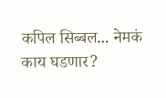कपिल सिब्बल... नेमकं काय घडणार?